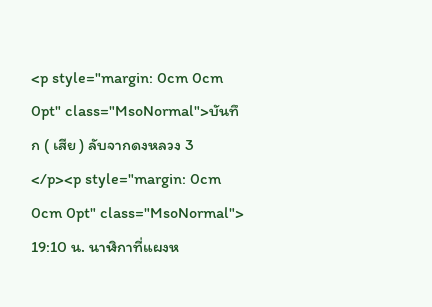<p style="margin: 0cm 0cm 0pt" class="MsoNormal">บันทึก ( เสีย ) ลับจากดงหลวง 3 </p><p style="margin: 0cm 0cm 0pt" class="MsoNormal"> 19:10 น. นาฬิกาที่แผงห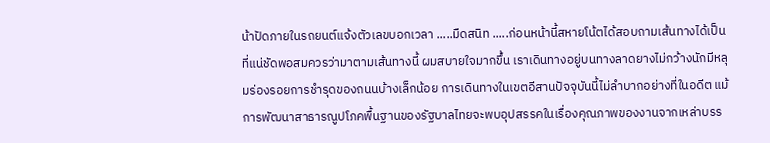น้าปัดภายในรถยนต์แจ้งตัวเลขบอกเวลา .....มืดสนิท .....ก่อนหน้านี้สหายโน้ตได้สอบถามเส้นทางได้เป็นที่แน่ชัดพอสมควรว่ามาตามเส้นทางนี้ ผมสบายใจมากขึ้น เราเดินทางอยู่บนทางลาดยางไม่กว้างนักมีหลุมร่องรอยการชำรุดของถนนบ้างเล็กน้อย การเดินทางในเขตอีสานปัจจุบันนี้ไม่ลำบากอย่างที่ในอดีต แม้การพัฒนาสาธารณูปโภคพื้นฐานของรัฐบาลไทยจะพบอุปสรรคในเรื่องคุณภาพของงานจากเหล่าบรร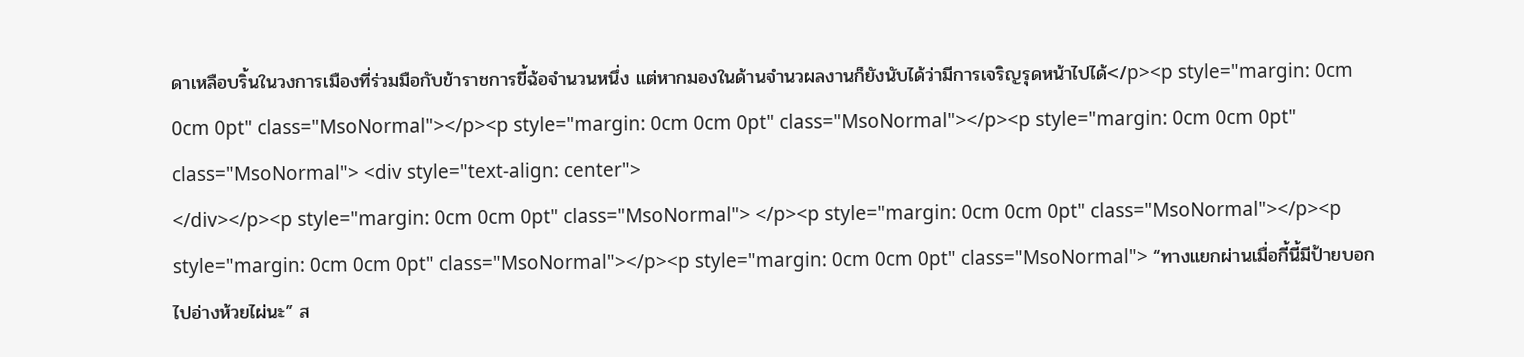ดาเหลือบริ้นในวงการเมืองที่ร่วมมือกับข้าราชการขี้ฉ้อจำนวนหนึ่ง แต่หากมองในด้านจำนวผลงานก็ยังนับได้ว่ามีการเจริญรุดหน้าไปได้</p><p style="margin: 0cm 0cm 0pt" class="MsoNormal"></p><p style="margin: 0cm 0cm 0pt" class="MsoNormal"></p><p style="margin: 0cm 0cm 0pt" class="MsoNormal"> <div style="text-align: center">
</div></p><p style="margin: 0cm 0cm 0pt" class="MsoNormal"> </p><p style="margin: 0cm 0cm 0pt" class="MsoNormal"></p><p style="margin: 0cm 0cm 0pt" class="MsoNormal"></p><p style="margin: 0cm 0cm 0pt" class="MsoNormal"> “ทางแยกผ่านเมื่อกี้นี้มีป้ายบอกไปอ่างห้วยไผ่นะ” ส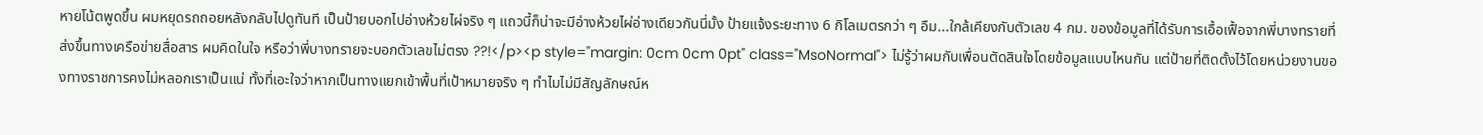หายโน้ตพูดขึ้น ผมหยุดรถถอยหลังกลับไปดูทันที เป็นป้ายบอกไปอ่างห้วยไผ่จริง ๆ แถวนี้ก็น่าจะมีอ่างห้วยไผ่อ่างเดียวกันนี่มั้ง ป้ายแจ้งระยะทาง 6 กิโลเมตรกว่า ๆ อืม...ใกล้เคียงกับตัวเลข 4 กม. ของข้อมูลที่ได้รับการเอื้อเฟื้อจากพี่บางทรายที่ส่งขึ้นทางเครือข่ายสื่อสาร ผมคิดในใจ หรือว่าพี่บางทรายจะบอกตัวเลขไม่ตรง ??!</p><p style="margin: 0cm 0cm 0pt" class="MsoNormal"> ไม่รู้ว่าผมกับเพื่อนตัดสินใจโดยข้อมูลแบบไหนกัน แต่ป้ายที่ติดตั้งไว้โดยหน่วยงานของทางราชการคงไม่หลอกเราเป็นแน่ ทั้งที่เอะใจว่าหากเป็นทางแยกเข้าพื้นที่เป้าหมายจริง ๆ ทำไมไม่มีสัญลักษณ์ห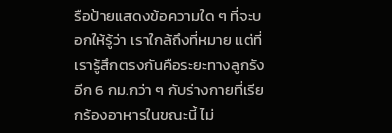รือป้ายแสดงข้อความใด ๆ ที่จะบอกให้รู้ว่า เราใกล้ถึงที่หมาย แต่ที่เรารู้สึกตรงกันคือระยะทางลูกรังอีก 6 กม.กว่า ๆ กับร่างกายที่เรียกร้องอาหารในขณะนี้ ไม่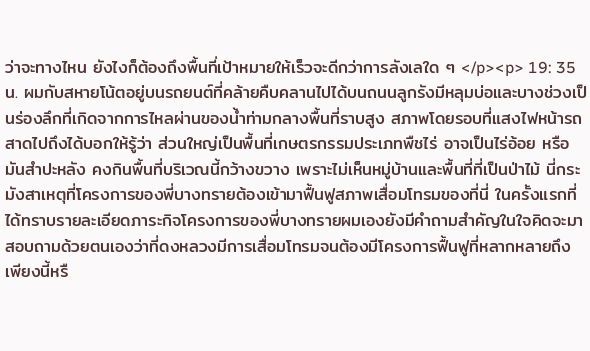ว่าจะทางไหน ยังไงก็ต้องถึงพื้นที่เป้าหมายให้เร็วจะดีกว่าการลังเลใด ๆ </p><p> 19: 35 น. ผมกับสหายโน้ตอยู่บนรถยนต์ที่คล้ายคืบคลานไปได้บนถนนลูกรังมีหลุมบ่อและบางช่วงเป็นร่องลึกที่เกิดจากการไหลผ่านของน้ำท่ามกลางพื้นที่ราบสูง สภาพโดยรอบที่แสงไฟหน้ารถสาดไปถึงได้บอกให้รู้ว่า ส่วนใหญ่เป็นพื้นที่เกษตรกรรมประเภทพืชไร่ อาจเป็นไร่อ้อย หรือมันสำปะหลัง คงกินพื้นที่บริเวณนี้กว้างขวาง เพราะไม่เห็นหมู่บ้านและพื้นที่ที่เป็นป่าไม้ นี่กระมังสาเหตุที่โครงการของพี่บางทรายต้องเข้ามาฟื้นฟูสภาพเสื่อมโทรมของที่นี่ ในครั้งแรกที่ได้ทราบรายละเอียดภาระกิจโครงการของพี่บางทรายผมเองยังมีคำถามสำคัญในใจคิดจะมาสอบถามด้วยตนเองว่าที่ดงหลวงมีการเสื่อมโทรมจนต้องมีโครงการฟื้นฟูที่หลากหลายถึงเพียงนี้หรื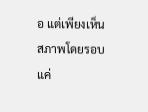อ แต่เพียงเห็นสภาพโดยรอบแค่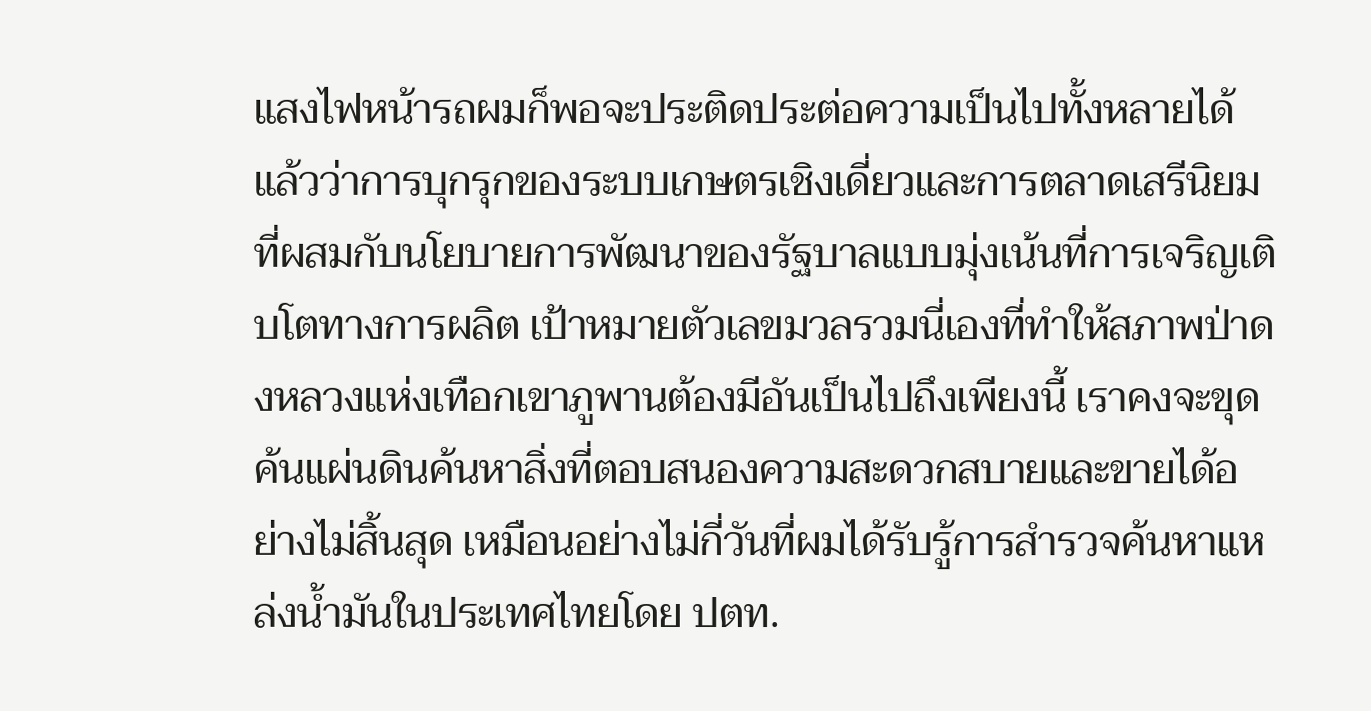แสงไฟหน้ารถผมก็พอจะประติดประต่อความเป็นไปทั้งหลายได้แล้วว่าการบุกรุกของระบบเกษตรเชิงเดี่ยวและการตลาดเสรีนิยมที่ผสมกับนโยบายการพัฒนาของรัฐบาลแบบมุ่งเน้นที่การเจริญเติบโตทางการผลิต เป้าหมายตัวเลขมวลรวมนี่เองที่ทำให้สภาพป่าดงหลวงแห่งเทือกเขาภูพานต้องมีอันเป็นไปถึงเพียงนี้ เราคงจะขุดค้นแผ่นดินค้นหาสิ่งที่ตอบสนองความสะดวกสบายและขายได้อย่างไม่สิ้นสุด เหมือนอย่างไม่กี่วันที่ผมได้รับรู้การสำรวจค้นหาแหล่งน้ำมันในประเทศไทยโดย ปตท.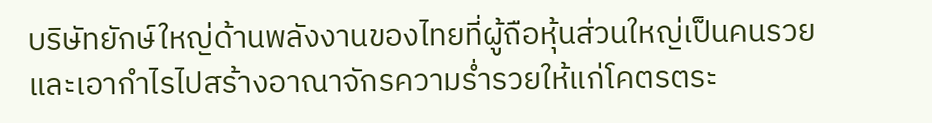บริษัทยักษ์ใหญ่ด้านพลังงานของไทยที่ผู้ถือหุ้นส่วนใหญ่เป็นคนรวยและเอากำไรไปสร้างอาณาจักรความร่ำรวยให้แก่โคตรตระ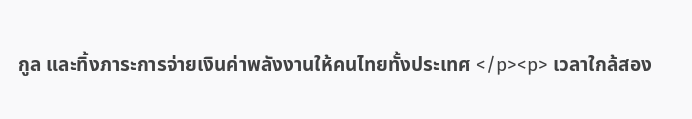กูล และทิ้งภาระการจ่ายเงินค่าพลังงานให้คนไทยทั้งประเทศ </p><p> เวลาใกล้สอง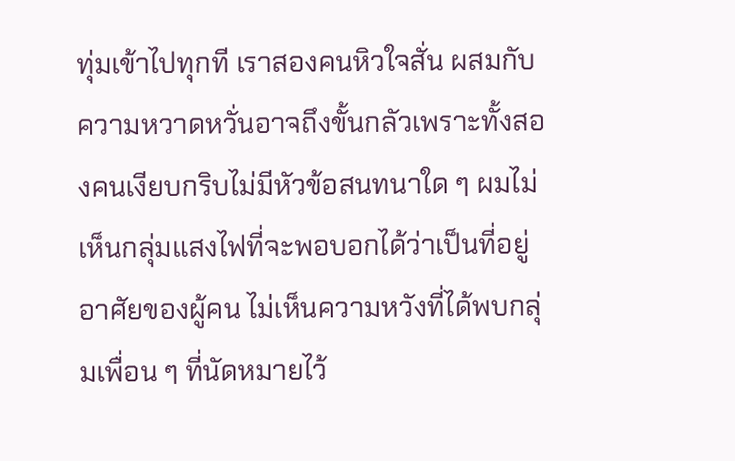ทุ่มเข้าไปทุกที เราสองคนหิวใจสั่น ผสมกับความหวาดหวั่นอาจถึงขั้นกลัวเพราะทั้งสองคนเงียบกริบไม่มีหัวข้อสนทนาใด ๆ ผมไม่เห็นกลุ่มแสงไฟที่จะพอบอกได้ว่าเป็นที่อยู่อาศัยของผู้คน ไม่เห็นความหวังที่ได้พบกลุ่มเพื่อน ๆ ที่นัดหมายไว้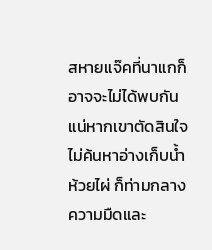สหายแจ๊คที่นาแกก็อาจจะไม่ได้พบกันแน่หากเขาตัดสินใจไม่ค้นหาอ่างเก็บน้ำห้วยไผ่ ก็ท่ามกลางความมืดและ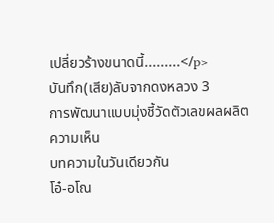เปลี่ยวร้างขนาดนี้.........</p>
บันทึก(เสีย)ลับจากดงหลวง 3
การพัฒนาแบบมุ่งชี้วัดตัวเลขผลผลิต
ความเห็น
บทความในวันเดียวกัน
โอ๋-อโณ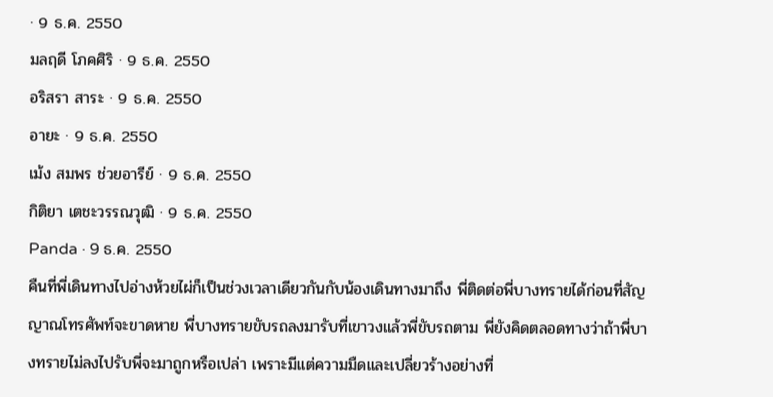· 9 ธ.ค. 2550
มลฤดี โภคศิริ · 9 ธ.ค. 2550
อริสรา สาระ · 9 ธ.ค. 2550
อายะ · 9 ธ.ค. 2550
เม้ง สมพร ช่วยอารีย์ · 9 ธ.ค. 2550
กิติยา เตชะวรรณวุฒิ · 9 ธ.ค. 2550
Panda · 9 ธ.ค. 2550
คืนที่พี่เดินทางไปอ่างห้วยไผ่ก็เป็นช่วงเวลาเดียวกันกับน้องเดินทางมาถึง พี่ติดต่อพี่บางทรายได้ก่อนที่สัญญาณโทรศัพท์จะขาดหาย พี่บางทรายขับรถลงมารับที่เขาวงแล้วพี่ขับรถตาม พี่ยังคิดตลอดทางว่าถ้าพี่บางทรายไม่ลงไปรับพี่จะมาถูกหรือเปล่า เพราะมีแต่ความมืดและเปลี่ยวร้างอย่างที่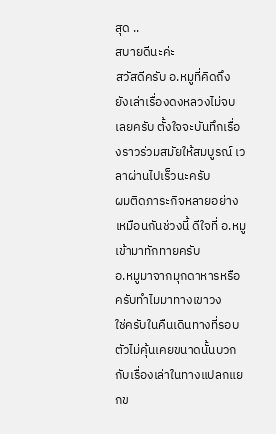สุด ..
สบายดีนะค่ะ
สวัสดีครับ อ.หมูที่คิดถึง
ยังเล่าเรื่องดงหลวงไม่จบเลยครับ ตั้งใจจะบันทึกเรื่องราวร่วมสมัยให้สมบูรณ์ เวลาผ่านไปเร็วนะครับ
ผมติดภาระกิจหลายอย่างเหมือนกันช่วงนี้ ดีใจที่ อ.หมูเข้ามาทักทายครับ
อ.หมูมาจากมุกดาหารหรือครับทำไมมาทางเขาวง
ใช่ครับในคืนเดินทางที่รอบตัวไม่คุ้นเคยขนาดนั้นบวกกับเรื่องเล่าในทางแปลกแยกข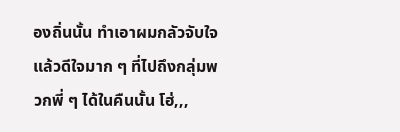องถิ่นนั้น ทำเอาผมกลัวจับใจ แล้วดีใจมาก ๆ ที่ไปถึงกลุ่มพวกพี่ ๆ ได้ในคืนนั้น โฮ่,,,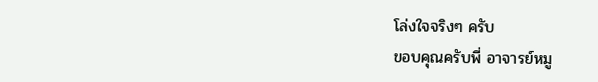โล่งใจจริงๆ ครับ
ขอบคุณครับพี่ อาจารย์หมู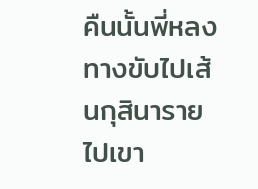คืนนั้นพี่หลงทางขับไปเส้นกุสินารายไปเขา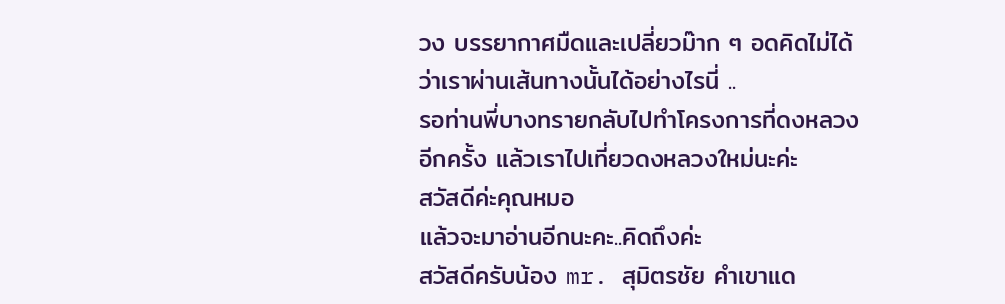วง บรรยากาศมืดและเปลี่ยวม๊าก ๆ อดคิดไม่ได้ว่าเราผ่านเส้นทางนั้นได้อย่างไรนี่ ..
รอท่านพี่บางทรายกลับไปทำโครงการที่ดงหลวงอีกครั้ง แล้วเราไปเที่ยวดงหลวงใหม่นะค่ะ
สวัสดีค่ะคุณหมอ
แล้วจะมาอ่านอีกนะคะ..คิดถึงค่ะ
สวัสดีครับน้อง mr. สุมิตรชัย คำเขาแด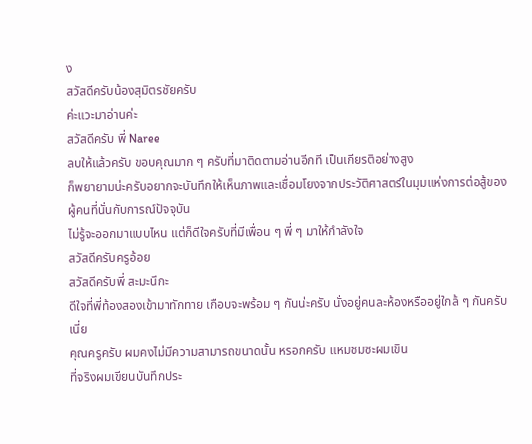ง
สวัสดีครับน้องสุมิตรชัยครับ
ค่ะแวะมาอ่านค่ะ
สวัสดีครับ พี่ Naree
ลบให้แล้วครับ ขอบคุณมาก ๆ ครับที่มาติดตามอ่านอีกที เป็นเกียรติอย่างสูง
ก็พยายามน่ะครับอยากจะบันทึกให้เห็นภาพและเชื่อมโยงจากประวัติศาสตร์ในมุมแห่งการต่อสู้ของผู้คนที่นั่นกับการณ์ปัจจุบัน
ไม่รู้จะออกมาแบบไหน แต่ก็ดีใจครับที่มีเพื่อน ๆ พี่ ๆ มาให้กำลังใจ
สวัสดีครับครูอ้อย
สวัสดีครับพี่ สะมะนึกะ
ดีใจที่พี่ท้องสองเข้ามาทักทาย เกือบจะพร้อม ๆ กันน่ะครับ นั่งอยู่คนละห้องหรืออยู่ใกล้ ๆ กันครับเนี่ย
คุณครูครับ ผมคงไม่มีความสามารถขนาดนั้น หรอกครับ แหมชมซะผมเขิน
ที่จริงผมเขียนบันทึกประ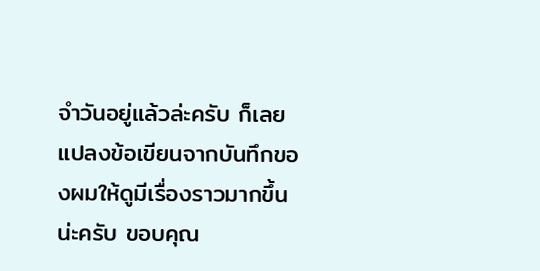จำวันอยู่แล้วล่ะครับ ก็เลยแปลงข้อเขียนจากบันทึกของผมให้ดูมีเรื่องราวมากขึ้นน่ะครับ ขอบคุณ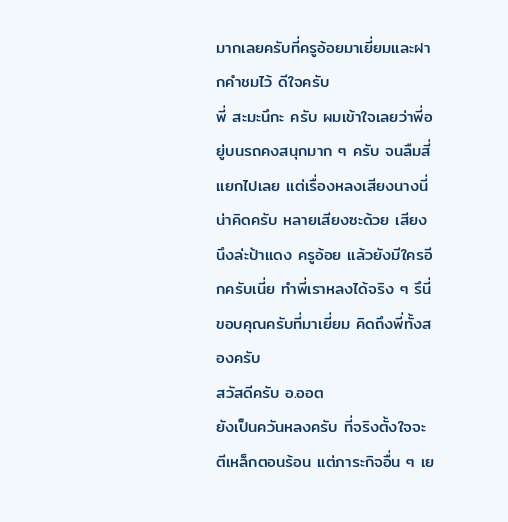มากเลยครับที่ครูอ้อยมาเยี่ยมและฝากคำชมไว้ ดีใจครับ
พี่ สะมะนึกะ ครับ ผมเข้าใจเลยว่าพี่อยู่บนรถคงสนุกมาก ๆ ครับ จนลืมสี่แยกไปเลย แต่เรื่องหลงเสียงนางนี่น่าคิดครับ หลายเสียงซะด้วย เสียงนึงล่ะป้าแดง ครูอ้อย แล้วยังมีใครอีกครับเนี่ย ทำพี่เราหลงได้จริง ๆ รึนี่
ขอบคุณครับที่มาเยี่ยม คิดถึงพี่ทั้งสองครับ
สวัสดีครับ อ.ออต
ยังเป็นควันหลงครับ ที่จริงตั้งใจจะตีเหล็กตอนร้อน แต่ภาระกิจอื่น ๆ เย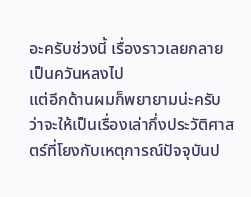อะครับช่วงนี้ เรื่องราวเลยกลายเป็นควันหลงไป
แต่อีกด้านผมก็พยายามน่ะครับ ว่าจะให้เป็นเรื่องเล่ากึ่งประวัติศาสตร์ที่โยงกับเหตุการณ์ปัจจุบันป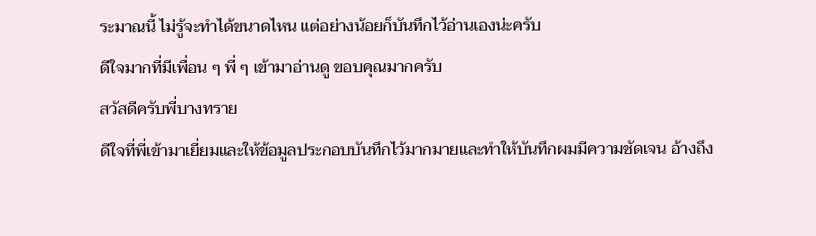ระมาณนี้ ไม่รู้จะทำได้ขนาดไหน แต่อย่างน้อยก็บันทึกไว้อ่านเองน่ะครับ
ดีใจมากที่มีเพื่อน ๆ พี่ ๆ เข้ามาอ่านดู ขอบคุณมากครับ
สวัสดีครับพี่บางทราย
ดีใจที่พี่เข้ามาเยี่ยมและให้ข้อมูลประกอบบันทึกไว้มากมายและทำให้บันทึกผมมีความชัดเจน อ้างถึง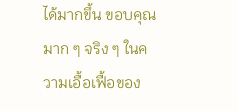ได้มากขึ้น ขอบคุณมาก ๆ จริง ๆ ในความเอื้อเฟื้อของ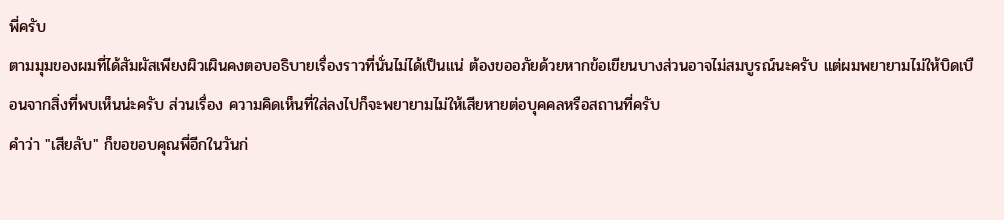พี่ครับ
ตามมุมของผมที่ได้สัมผัสเพียงผิวเผินคงตอบอธิบายเรื่องราวที่นั่นไม่ได้เป็นแน่ ต้องขออภัยด้วยหากข้อเขียนบางส่วนอาจไม่สมบูรณ์นะครับ แต่ผมพยายามไม่ให้บิดเบือนจากสิ่งที่พบเห็นน่ะครับ ส่วนเรื่อง ความคิดเห็นที่ใส่ลงไปก็จะพยายามไม่ให้เสียหายต่อบุคคลหรือสถานที่ครับ
คำว่า "เสียลับ" ก็ขอขอบคุณพี่อีกในวันก่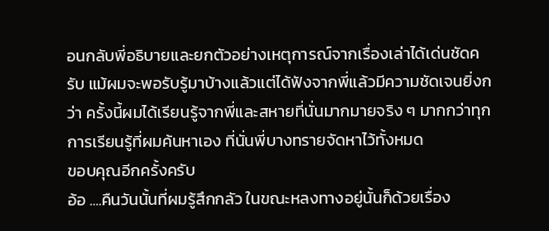อนกลับพี่อธิบายและยกตัวอย่างเหตุการณ์จากเรื่องเล่าได้เด่นชัดครับ แม้ผมจะพอรับรู้มาบ้างแล้วแต่ได้ฟังจากพี่แล้วมีความชัดเจนยิ่งกว่า ครั้งนี้ผมได้เรียนรู้จากพี่และสหายที่นั่นมากมายจริง ๆ มากกว่าทุกการเรียนรู้ที่ผมค้นหาเอง ที่นั่นพี่บางทรายจัดหาไว้ทั้งหมด
ขอบคุณอีกครั้งครับ
อ้อ ....คืนวันนั้นที่ผมรู้สึกกลัว ในขณะหลงทางอยู่นั้นก็ด้วยเรื่อง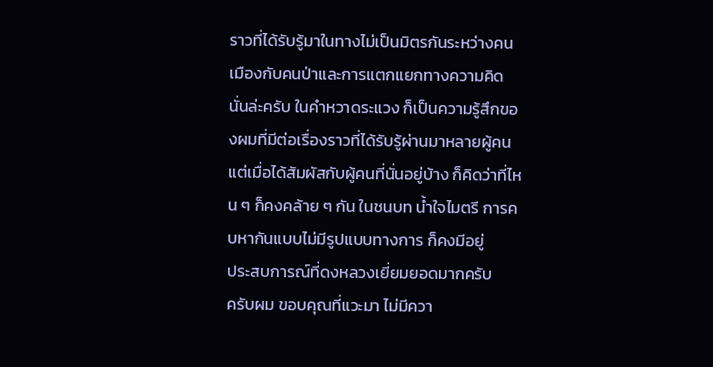ราวที่ได้รับรู้มาในทางไม่เป็นมิตรกันระหว่างคนเมืองกับคนป่าและการแตกแยกทางความคิดนั่นล่ะครับ ในคำหวาดระแวง ก็เป็นความรู้สึกของผมที่มีต่อเรื่องราวที่ได้รับรู้ผ่านมาหลายผู้คน
แต่เมื่อได้สัมผัสกับผู้คนที่นั่นอยู่บ้าง ก็คิดว่าที่ไหน ๆ ก็คงคล้าย ๆ กัน ในชนบท น้ำใจไมตรี การคบหากันแบบไม่มีรูปแบบทางการ ก็คงมีอยู่
ประสบการณ์ที่ดงหลวงเยี่ยมยอดมากครับ
ครับผม ขอบคุณที่แวะมา ไม่มีควา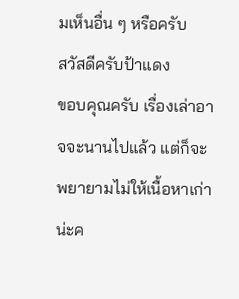มเห็นอื่น ๆ หรือครับ
สวัสดีครับป้าแดง
ขอบคุณครับ เรื่องเล่าอาจจะนานไปแล้ว แต่ก็จะพยายามไม่ให้เนื้อหาเก่าน่ะค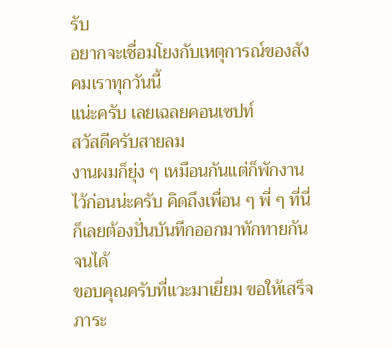รับ
อยากจะเชื่อมโยงกับเหตุการณ์ของสังคมเราทุกวันนี้
แน่ะครับ เลยเฉลยคอนเซปท์
สวัสดีครับสายลม
งานผมก็ยุ่ง ๆ เหมือนกันแต่ก็พักงานไว้ก่อนน่ะครับ คิดถึงเพื่อน ๆ พี่ ๆ ที่นี่ก็เลยต้องปั่นบันทึกออกมาทักทายกันจนได้
ขอบคุณครับที่แวะมาเยี่ยม ขอให้เสร็จภาระ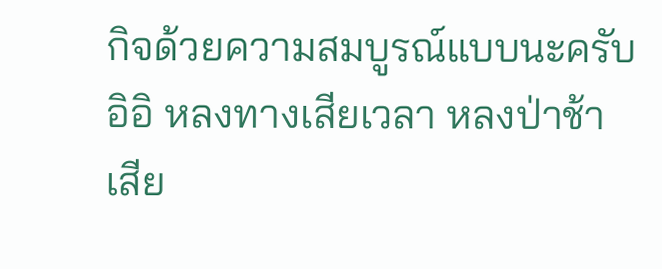กิจด้วยความสมบูรณ์แบบนะครับ
อิอิ หลงทางเสียเวลา หลงป่าช้า เสีย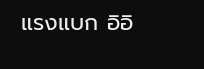แรงแบก อิอิ